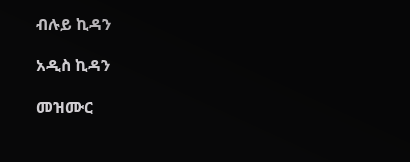ብሉይ ኪዳን

አዲስ ኪዳን

መዝሙር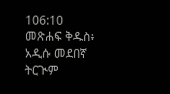106:10 መጽሐፍ ቅዱስ፥ አዲሱ መደበኛ ትርጒም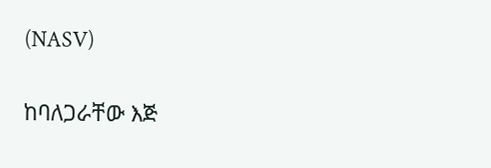(NASV)

ከባለጋራቸው እጅ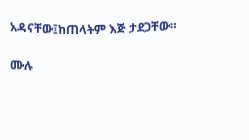አዳናቸው፤ከጠላትም እጅ ታደጋቸው።

ሙሉ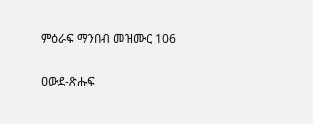ምዕራፍ ማንበብ መዝሙር 106

ዐውደ-ጽሑፍ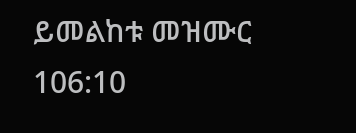ይመልከቱ መዝሙር 106:10